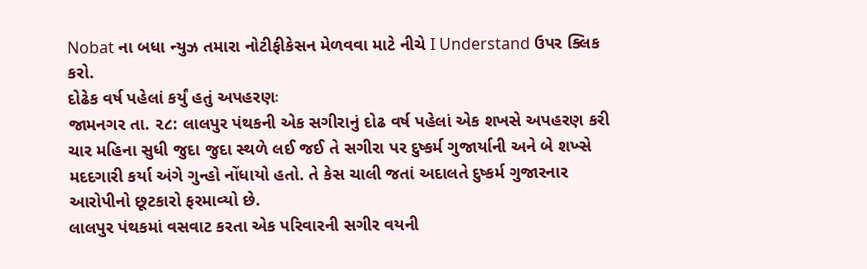Nobat ના બધા ન્યુઝ તમારા નોટીફીકેસન મેળવવા માટે નીચે I Understand ઉપર ક્લિક કરો.
દોઢેક વર્ષ પહેલાં કર્યું હતું અપહરણઃ
જામનગર તા. ૨૮: લાલપુર પંથકની એક સગીરાનું દોઢ વર્ષ પહેલાં એક શખસે અપહરણ કરી ચાર મહિના સુધી જુદા જુદા સ્થળે લઈ જઈ તે સગીરા પર દુષ્કર્મ ગુજાર્યાની અને બે શખ્સે મદદગારી કર્યા અંગે ગુન્હો નોંધાયો હતો. તે કેસ ચાલી જતાં અદાલતે દુષ્કર્મ ગુજારનાર આરોપીનો છૂટકારો ફરમાવ્યો છે.
લાલપુર પંથકમાં વસવાટ કરતા એક પરિવારની સગીર વયની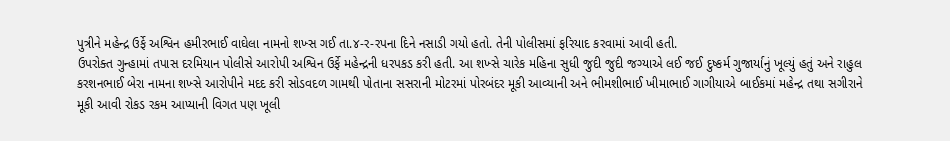પુત્રીને મહેન્દ્ર ઉર્ફે અશ્વિન હમીરભાઈ વાઘેલા નામનો શખ્સ ગઈ તા.૪-ર-રપના દિને નસાડી ગયો હતો. તેની પોલીસમાં ફરિયાદ કરવામાં આવી હતી.
ઉપરોક્ત ગુન્હામાં તપાસ દરમિયાન પોલીસે આરોપી અશ્વિન ઉર્ફે મહેન્દ્રની ધરપકડ કરી હતી. આ શખ્સે ચારેક મહિના સુધી જુદી જુદી જગ્યાએ લઈ જઈ દુષ્કર્મ ગુજાર્યાનું ખૂલ્યું હતું અને રાહુલ કરશનભાઈ બેરા નામના શખ્સે આરોપીને મદદ કરી સોડવદળ ગામથી પોતાના સસરાની મોટરમાં પોરબંદર મૂકી આવ્યાની અને ભીમશીભાઈ ખીમાભાઈ ગાગીયાએ બાઈકમાં મહેન્દ્ર તથા સગીરાને મૂકી આવી રોકડ રકમ આપ્યાની વિગત પણ ખૂલી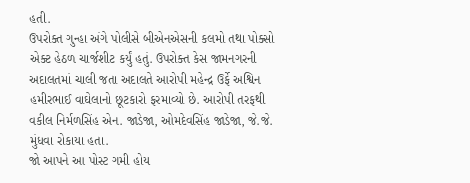હતી.
ઉપરોક્ત ગુન્હા અંગે પોલીસે બીએનએસની કલમો તથા પોક્સો એક્ટ હેઠળ ચાર્જશીટ કર્યું હતું. ઉપરોક્ત કેસ જામનગરની અદાલતમાં ચાલી જતા અદાલતે આરોપી મહેન્દ્ર ઉર્ફે અશ્વિન હમીરભાઈ વાઘેલાનો છૂટકારો ફરમાવ્યો છે. આરોપી તરફથી વકીલ નિર્મળસિંહ એન. જાડેજા, ઓમદેવસિંહ જાડેજા, જે.જે. મુંધવા રોકાયા હતા.
જો આપને આ પોસ્ટ ગમી હોય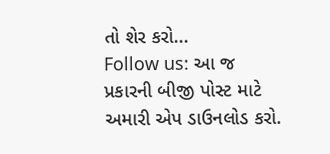તો શેર કરો...
Follow us: આ જ પ્રકારની બીજી પોસ્ટ માટે અમારી એપ ડાઉનલોડ કરો.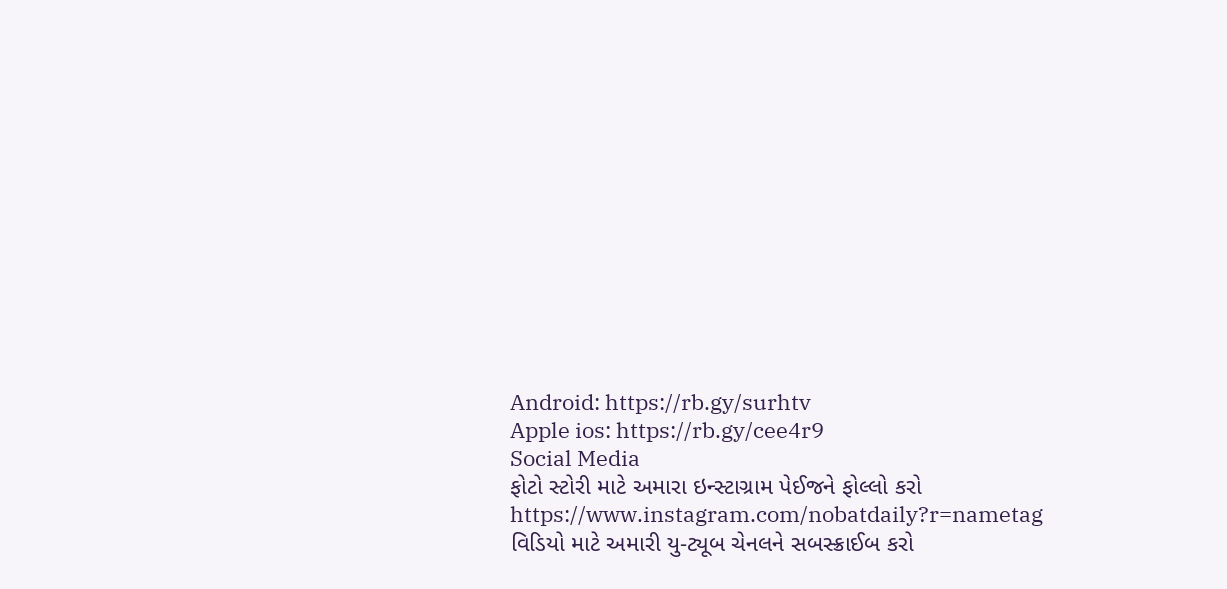Android: https://rb.gy/surhtv
Apple ios: https://rb.gy/cee4r9
Social Media
ફોટો સ્ટોરી માટે અમારા ઇન્સ્ટાગ્રામ પેઈજને ફોલ્લો કરો
https://www.instagram.com/nobatdaily?r=nametag
વિડિયો માટે અમારી યુ-ટ્યૂબ ચેનલને સબસ્ક્રાઈબ કરો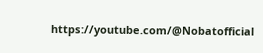https://youtube.com/@Nobatofficial